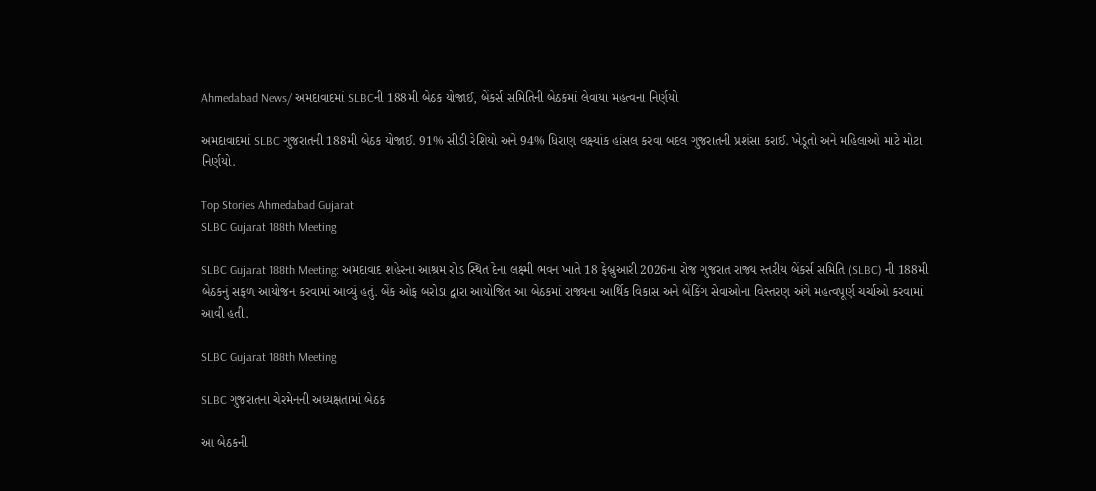Ahmedabad News/ અમદાવાદમાં SLBCની 188મી બેઠક યોજાઈ, બેંકર્સ સમિતિની બેઠકમાં લેવાયા મહત્વના નિર્ણયો

અમદાવાદમાં SLBC ગુજરાતની 188મી બેઠક યોજાઈ. 91% સીડી રેશિયો અને 94% ધિરાણ લક્ષ્યાંક હાંસલ કરવા બદલ ગુજરાતની પ્રશંસા કરાઈ. ખેડૂતો અને મહિલાઓ માટે મોટા નિર્ણયો.

Top Stories Ahmedabad Gujarat
SLBC Gujarat 188th Meeting

SLBC Gujarat 188th Meeting: અમદાવાદ શહેરના આશ્રમ રોડ સ્થિત દેના લક્ષ્મી ભવન ખાતે 18 ફેબ્રુઆરી 2026ના રોજ ગુજરાત રાજ્ય સ્તરીય બેંકર્સ સમિતિ (SLBC) ની 188મી બેઠકનું સફળ આયોજન કરવામાં આવ્યું હતું. બેંક ઓફ બરોડા દ્વારા આયોજિત આ બેઠકમાં રાજ્યના આર્થિક વિકાસ અને બેંકિંગ સેવાઓના વિસ્તરણ અંગે મહત્વપૂર્ણ ચર્ચાઓ કરવામાં આવી હતી.

SLBC Gujarat 188th Meeting

SLBC ગુજરાતના ચેરમેનની અધ્યક્ષતામાં બેઠક

આ બેઠકની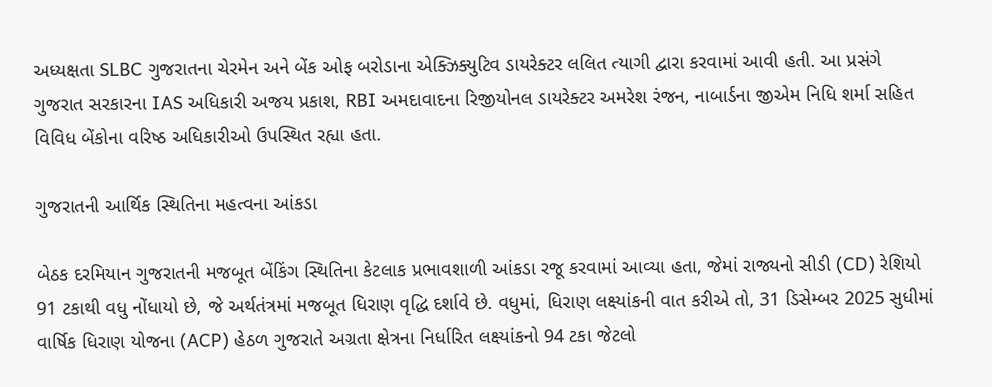અધ્યક્ષતા SLBC ગુજરાતના ચેરમેન અને બેંક ઓફ બરોડાના એક્ઝિક્યુટિવ ડાયરેક્ટર લલિત ત્યાગી દ્વારા કરવામાં આવી હતી. આ પ્રસંગે ગુજરાત સરકારના IAS અધિકારી અજય પ્રકાશ, RBI અમદાવાદના રિજીયોનલ ડાયરેક્ટર અમરેશ રંજન, નાબાર્ડના જીએમ નિધિ શર્મા સહિત વિવિધ બેંકોના વરિષ્ઠ અધિકારીઓ ઉપસ્થિત રહ્યા હતા.

ગુજરાતની આર્થિક સ્થિતિના મહત્વના આંકડા

બેઠક દરમિયાન ગુજરાતની મજબૂત બેંકિંગ સ્થિતિના કેટલાક પ્રભાવશાળી આંકડા રજૂ કરવામાં આવ્યા હતા, જેમાં રાજ્યનો સીડી (CD) રેશિયો 91 ટકાથી વધુ નોંધાયો છે, જે અર્થતંત્રમાં મજબૂત ધિરાણ વૃદ્ધિ દર્શાવે છે. વધુમાં, ધિરાણ લક્ષ્યાંકની વાત કરીએ તો, 31 ડિસેમ્બર 2025 સુધીમાં વાર્ષિક ધિરાણ યોજના (ACP) હેઠળ ગુજરાતે અગ્રતા ક્ષેત્રના નિર્ધારિત લક્ષ્યાંકનો 94 ટકા જેટલો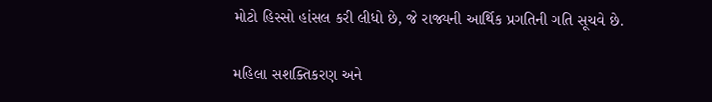મોટો હિસ્સો હાંસલ કરી લીધો છે, જે રાજ્યની આર્થિક પ્રગતિની ગતિ સૂચવે છે.

મહિલા સશક્તિકરણ અને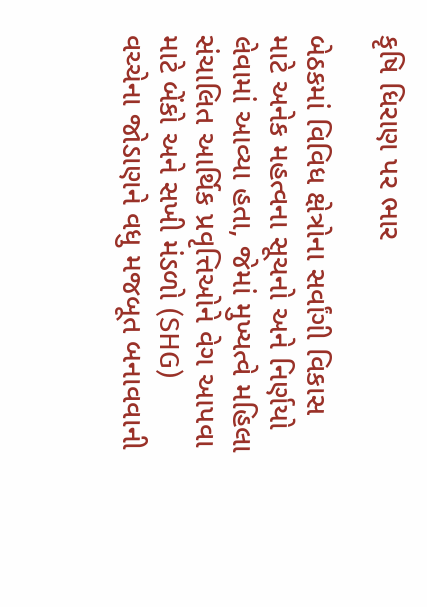કૃષિ ધિરાણ પર ભાર

બેઠકમાં વિવિધ ક્ષેત્રોના સર્વાંગી વિકાસ માટે અનેક મહત્વના સૂચનો અને નિર્ણયો લેવામાં આવ્યા હતા, જેમાં મુખ્યત્વે મહિલા સંચાલિત આર્થિક પ્રવૃત્તિઓને વેગ આપવા માટે બેંકો અને સખી મંડળો (SHG) વચ્ચેના જોડાણને વધુ મજબૂત બનાવવાની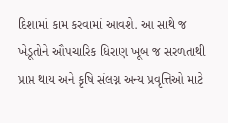દિશામાં કામ કરવામાં આવશે. આ સાથે જ ખેડૂતોને ઔપચારિક ધિરાણ ખૂબ જ સરળતાથી પ્રાપ્ત થાય અને કૃષિ સંલગ્ન અન્ય પ્રવૃત્તિઓ માટે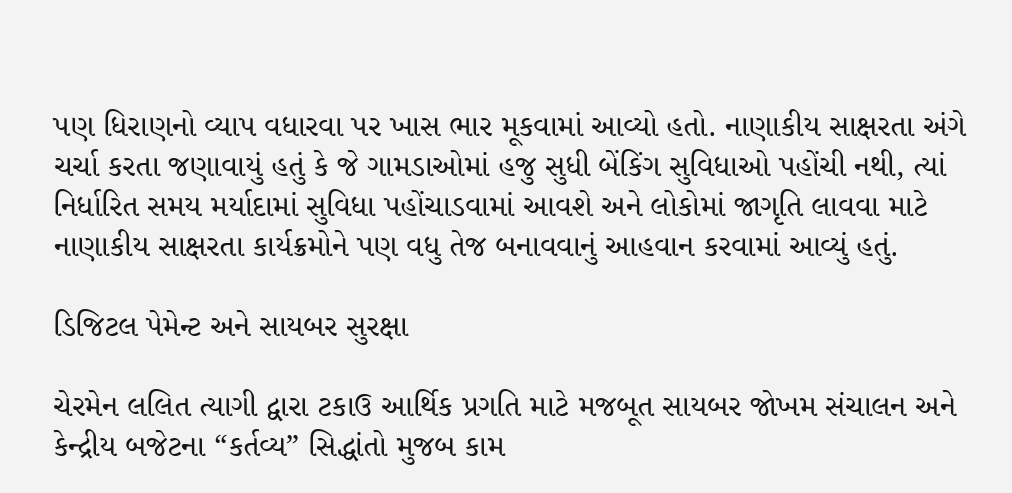પણ ધિરાણનો વ્યાપ વધારવા પર ખાસ ભાર મૂકવામાં આવ્યો હતો. નાણાકીય સાક્ષરતા અંગે ચર્ચા કરતા જણાવાયું હતું કે જે ગામડાઓમાં હજુ સુધી બેંકિંગ સુવિધાઓ પહોંચી નથી, ત્યાં નિર્ધારિત સમય મર્યાદામાં સુવિધા પહોંચાડવામાં આવશે અને લોકોમાં જાગૃતિ લાવવા માટે નાણાકીય સાક્ષરતા કાર્યક્રમોને પણ વધુ તેજ બનાવવાનું આહવાન કરવામાં આવ્યું હતું.

ડિજિટલ પેમેન્ટ અને સાયબર સુરક્ષા

ચેરમેન લલિત ત્યાગી દ્વારા ટકાઉ આર્થિક પ્રગતિ માટે મજબૂત સાયબર જોખમ સંચાલન અને કેન્દ્રીય બજેટના “કર્તવ્ય” સિદ્ધાંતો મુજબ કામ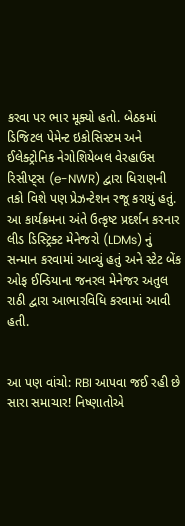કરવા પર ભાર મૂક્યો હતો. બેઠકમાં ડિજિટલ પેમેન્ટ ઇકોસિસ્ટમ અને ઈલેક્ટ્રોનિક નેગોશિયેબલ વેરહાઉસ રિસીપ્ટ્સ (e-NWR) દ્વારા ધિરાણની તકો વિશે પણ પ્રેઝન્ટેશન રજૂ કરાયું હતું. આ કાર્યક્રમના અંતે ઉત્કૃષ્ટ પ્રદર્શન કરનાર લીડ ડિસ્ટ્રિક્ટ મેનેજરો (LDMs) નું સન્માન કરવામાં આવ્યું હતું અને સ્ટેટ બેંક ઓફ ઈન્ડિયાના જનરલ મેનેજર અતુલ રાઠી દ્વારા આભારવિધિ કરવામાં આવી હતી.


આ પણ વાંચો: RBI આપવા જઈ રહી છે સારા સમાચાર! નિષ્ણાતોએ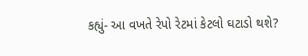કહ્યું- આ વખતે રેપો રેટમાં કેટલો ઘટાડો થશે?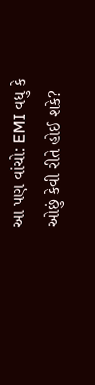આ પણ વાંચો: EMI વધુ કે ઓછું કેવી રીતે હોઈ શકે?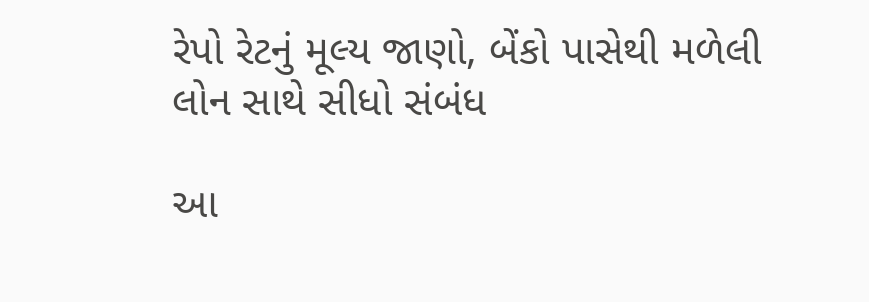રેપો રેટનું મૂલ્ય જાણો, બેંકો પાસેથી મળેલી લોન સાથે સીધો સંબંધ

આ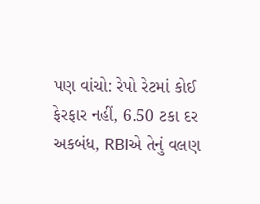પણ વાંચો: રેપો રેટમાં કોઈ ફેરફાર નહીં, 6.50 ટકા દર અકબંધ, RBIએ તેનું વલણ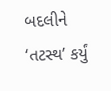બદલીને ‘તટસ્થ’ કર્યું